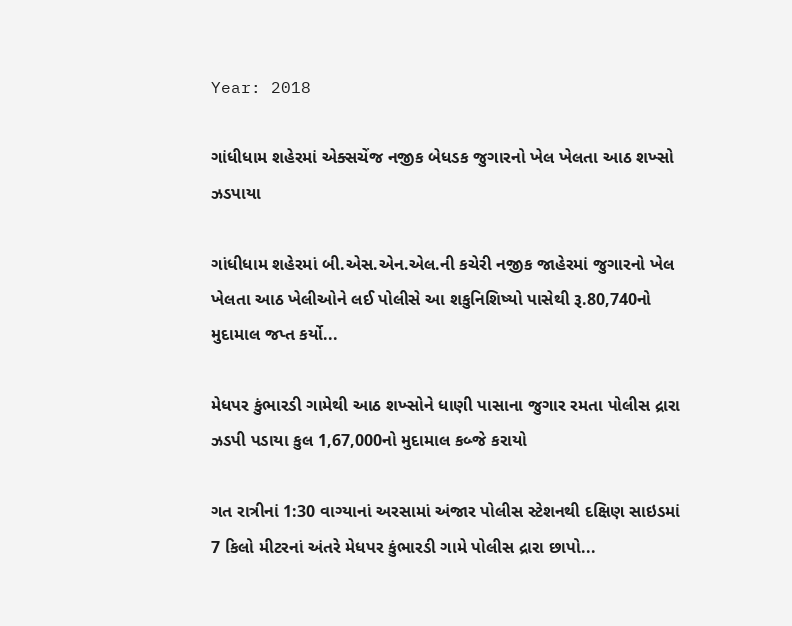Year: 2018

ગાંધીધામ શહેરમાં એક્સચેંજ નજીક બેધડક જુગારનો ખેલ ખેલતા આઠ શખ્સો ઝડપાયા

ગાંધીધામ શહેરમાં બી.એસ.એન.એલ.ની કચેરી નજીક જાહેરમાં જુગારનો ખેલ ખેલતા આઠ ખેલીઓને લઈ પોલીસે આ શકુનિશિષ્યો પાસેથી રૂ.80,740નો મુદામાલ જપ્ત કર્યો...

મેધપર કુંભારડી ગામેથી આઠ શખ્સોને ધાણી પાસાના જુગાર રમતા પોલીસ દ્રારા ઝડપી પડાયા કુલ 1,67,000નો મુદામાલ કબ્જે કરાયો

ગત રાત્રીનાં 1:30 વાગ્યાનાં અરસામાં અંજાર પોલીસ સ્ટેશનથી દક્ષિણ સાઇડમાં 7 કિલો મીટરનાં અંતરે મેધપર કુંભારડી ગામે પોલીસ દ્રારા છાપો...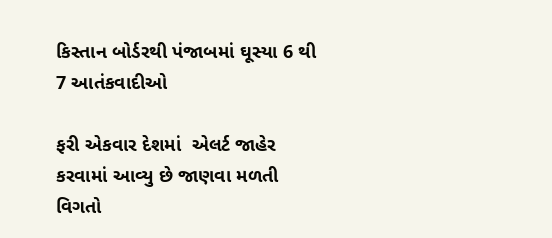કિસ્તાન બોર્ડરથી પંજાબમાં ઘૂસ્યા 6 થી 7 આતંકવાદીઓ

ફરી એકવાર દેશમાં  એલર્ટ જાહેર કરવામાં આવ્યુ છે જાણવા મળતી વિગતો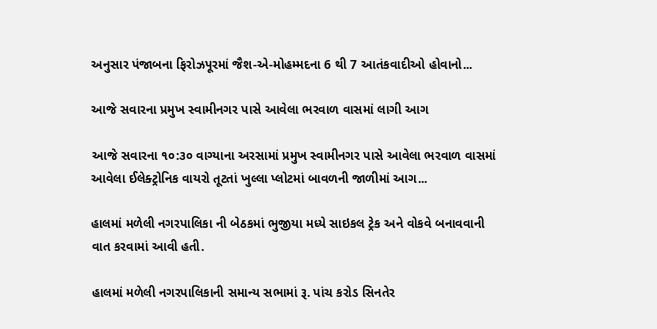અનુસાર પંજાબના ફિરોઝપૂરમાં જૈશ-એ-મોહમ્મદના 6 થી 7 આતંકવાદીઓ હોવાનો...

આજે સવારના પ્રમુખ સ્વામીનગર પાસે આવેલા ભરવાળ વાસમાં લાગી આગ

આજે સવારના ૧૦:૩૦ વાગ્યાના અરસામાં પ્રમુખ સ્વામીનગર પાસે આવેલા ભરવાળ વાસમાં આવેલા ઈલેક્ટ્રોનિક વાયરો તૂટતાં ખુલ્લા પ્લોટમાં બાવળની જાળીમાં આગ...

હાલમાં મળેલી નગરપાલિકા ની બેઠકમાં ભુજીયા મધ્યે સાઇકલ ટ્રેક અને વોકવે બનાવવાની વાત કરવામાં આવી હતી.

હાલમાં મળેલી નગરપાલિકાની સમાન્ય સભામાં રૂ. પાંચ કરોડ સિનતેર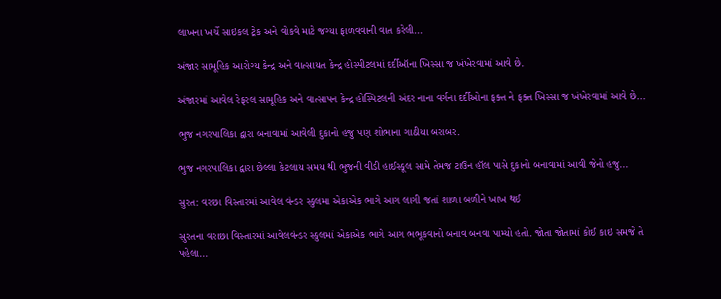લાખના ખર્ચે સાઇકલ ટ્રેક અને વોકવે માટે જગ્યા ફાળવવાની વાત કરેલી...

અંજાર સામૂહિક આરોગ્ય કેન્દ્ર અને વાત્સાયત કેન્દ્ર હોસ્પીટલમાં દર્દીઑના ખિસ્સા જ ખંખેરવામાં આવે છે.

અંજારમાં આવેલ રેફરલ સામૂહિક અને વાત્સાપન કેન્દ્ર હોસ્પિટલની અંદર નાના વર્ગના દર્દીઓના ફક્ત ને ફક્ત ખિસ્સા જ ખંખેરવામાં આવે છે...

ભુજ નગરપાલિકા દ્વારા બનાવામાં આવેલી દુકાનો હજુ પણ શોભાના ગાઠીયા બરાબર.

ભુજ નગરપાલિકા દ્વારા છેલ્લા કેટલાય સમય થી ભુજની વીડી હાઈસ્કૂલ સામે તેમજ ટાઉન હૉલ પાસે દુકાનો બનાવામાં આવી જેનો હજુ...

સુરત: વરછા વિસ્તારમાં આવેલ વંન્ડર સ્કુલમા એકાએક ભાગે આગ લાગી જતાં શાળા બળીને ખાખ થઈ

સુરતના વરાછા વિસ્તારમાં આવેલવંન્ડર સ્કુલમાં એકાએક ભાગે આગ ભભૂકવાનો બનાવ બનવા પામ્યો હતો. જોતા જોતામાં કોઈ કાઇ સમજે તે પહેલા...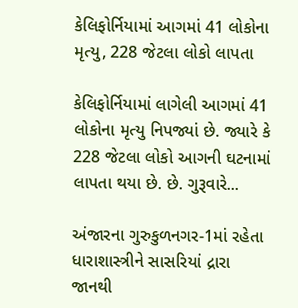કેલિફોર્નિયામાં આગમાં 41 લોકોના મૃત્યુ, 228 જેટલા લોકો લાપતા

કેલિફોર્નિયામાં લાગેલી આગમાં 41 લોકોના મૃત્યુ નિપજ્યાં છે. જ્યારે કે 228 જેટલા લોકો આગની ઘટનામાં લાપતા થયા છે. છે. ગુરૂવારે...

અંજારના ગુરુકુળનગર-1માં રહેતા ધારાશાસ્ત્રીને સાસરિયાં દ્રારા જાનથી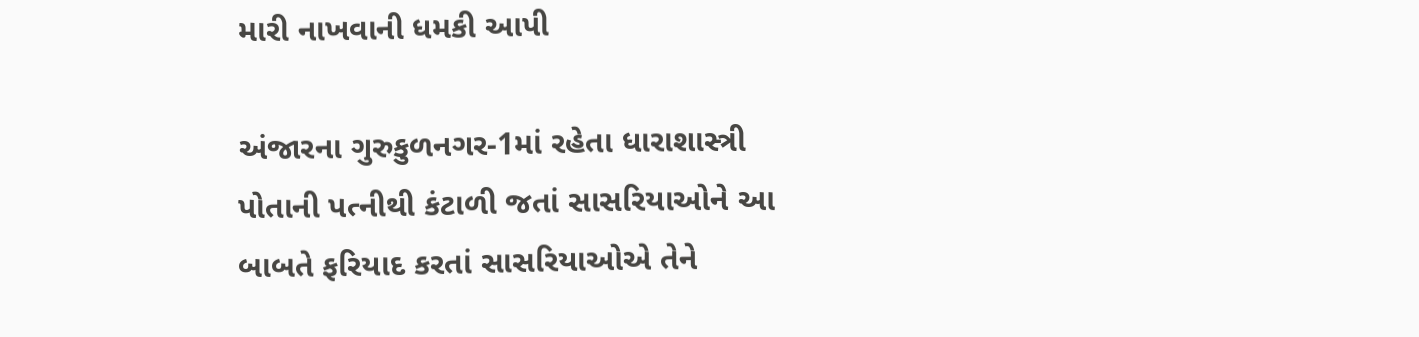મારી નાખવાની ધમકી આપી

અંજારના ગુરુકુળનગર-1માં રહેતા ધારાશાસ્ત્રી પોતાની પત્નીથી કંટાળી જતાં સાસરિયાઓને આ બાબતે ફરિયાદ કરતાં સાસરિયાઓએ તેને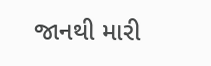જાનથી મારી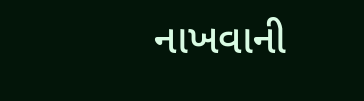નાખવાની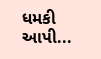ધમકી આપી...